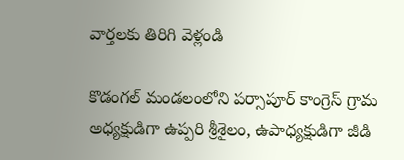వార్తలకు తిరిగి వెళ్లండి

కొడంగల్ మండలంలోని పర్సాపూర్ కాంగ్రెస్ గ్రామ అధ్యక్షుడిగా ఉప్పరి శ్రీశైలం, ఉపాధ్యక్షుడిగా జీడి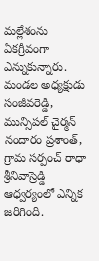మల్లేశంను ఏకగ్రీవంగా ఎన్నుకున్నారు. మండల అధ్యక్షుడు సంజీవరెడ్డి, మున్సిపల్ చైర్మన్ నందారం ప్రశాంత్, గ్రామ సర్పంచ్ రాధా శ్రీనివాస్రెడ్డి ఆధ్వర్యంలో ఎన్నిక జరిగింది.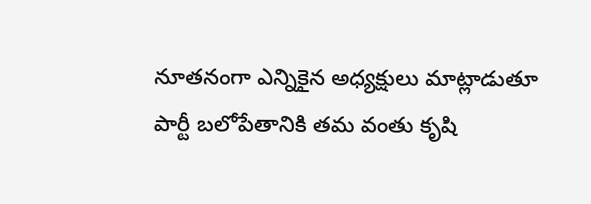నూతనంగా ఎన్నికైన అధ్యక్షులు మాట్లాడుతూ పార్టీ బలోపేతానికి తమ వంతు కృషి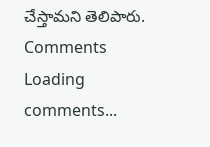చేస్తామని తెలిపారు.
Comments
Loading comments...